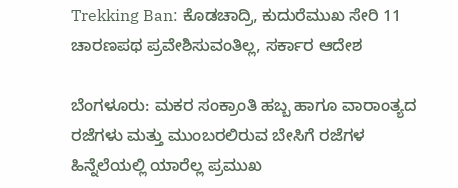Trekking Ban: ಕೊಡಚಾದ್ರಿ, ಕುದುರೆಮುಖ ಸೇರಿ 11 ಚಾರಣಪಥ ಪ್ರವೇಶಿಸುವಂತಿಲ್ಲ, ಸರ್ಕಾರ ಆದೇಶ

ಬೆಂಗಳೂರು: ಮಕರ ಸಂಕ್ರಾಂತಿ ಹಬ್ಬ ಹಾಗೂ ವಾರಾಂತ್ಯದ ರಜೆಗಳು ಮತ್ತು ಮುಂಬರಲಿರುವ ಬೇಸಿಗೆ ರಜೆಗಳ ಹಿನ್ನೆಲೆಯಲ್ಲಿ ಯಾರೆಲ್ಲ ಪ್ರಮುಖ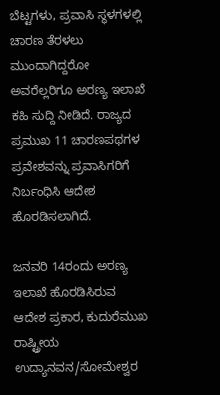ಬೆಟ್ಟಗಳು, ಪ್ರವಾಸಿ ಸ್ಥಳಗಳಲ್ಲಿ ಚಾರಣ ತೆರಳಲು ಮುಂದಾಗಿದ್ದರೋ ಅವರೆಲ್ಲರಿಗೂ ಅರಣ್ಯ ಇಲಾಖೆ ಕಹಿ ಸುದ್ದಿ ನೀಡಿದೆ. ರಾಜ್ಯದ ಪ್ರಮುಖ 11 ಚಾರಣಪಥಗಳ ಪ್ರವೇಶವನ್ನು ಪ್ರವಾಸಿಗರಿಗೆ ನಿರ್ಬಂಧಿಸಿ ಆದೇಶ ಹೊರಡಿಸಲಾಗಿದೆ.

ಜನವರಿ 14ರಂದು ಅರಣ್ಯ ಇಲಾಖೆ ಹೊರಡಿಸಿರುವ ಆದೇಶ ಪ್ರಕಾರ, ಕುದುರೆಮುಖ ರಾಷ್ಟ್ರೀಯ ಉದ್ಯಾನವನ/ಸೋಮೇಶ್ವರ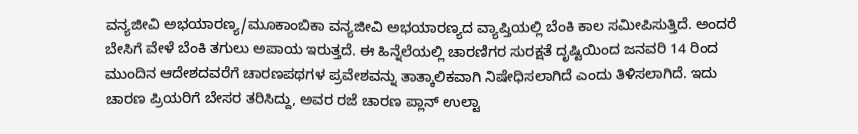ವನ್ಯಜೀವಿ ಅಭಯಾರಣ್ಯ/ಮೂಕಾಂಬಿಕಾ ವನ್ಯಜೀವಿ ಅಭಯಾರಣ್ಯದ ವ್ಯಾಪ್ತಿಯಲ್ಲಿ ಬೆಂಕಿ ಕಾಲ ಸಮೀಪಿಸುತ್ತಿದೆ. ಅಂದರೆ ಬೇಸಿಗೆ ವೇಳೆ ಬೆಂಕಿ ತಗುಲು ಅಪಾಯ ಇರುತ್ತದೆ. ಈ ಹಿನ್ನೆಲೆಯಲ್ಲಿ ಚಾರಣಿಗರ ಸುರಕ್ಷತೆ ದೃಷ್ಟಿಯಿಂದ ಜನವರಿ 14 ರಿಂದ ಮುಂದಿನ ಆದೇಶದವರೆಗೆ ಚಾರಣಪಥಗಳ ಪ್ರವೇಶವನ್ನು ತಾತ್ಕಾಲಿಕವಾಗಿ ನಿಷೇಧಿಸಲಾಗಿದೆ ಎಂದು ತಿಳಿಸಲಾಗಿದೆ. ಇದು ಚಾರಣ ಪ್ರಿಯರಿಗೆ ಬೇಸರ ತರಿಸಿದ್ದು, ಅವರ ರಜೆ ಚಾರಣ ಪ್ಲಾನ್ ಉಲ್ಟಾ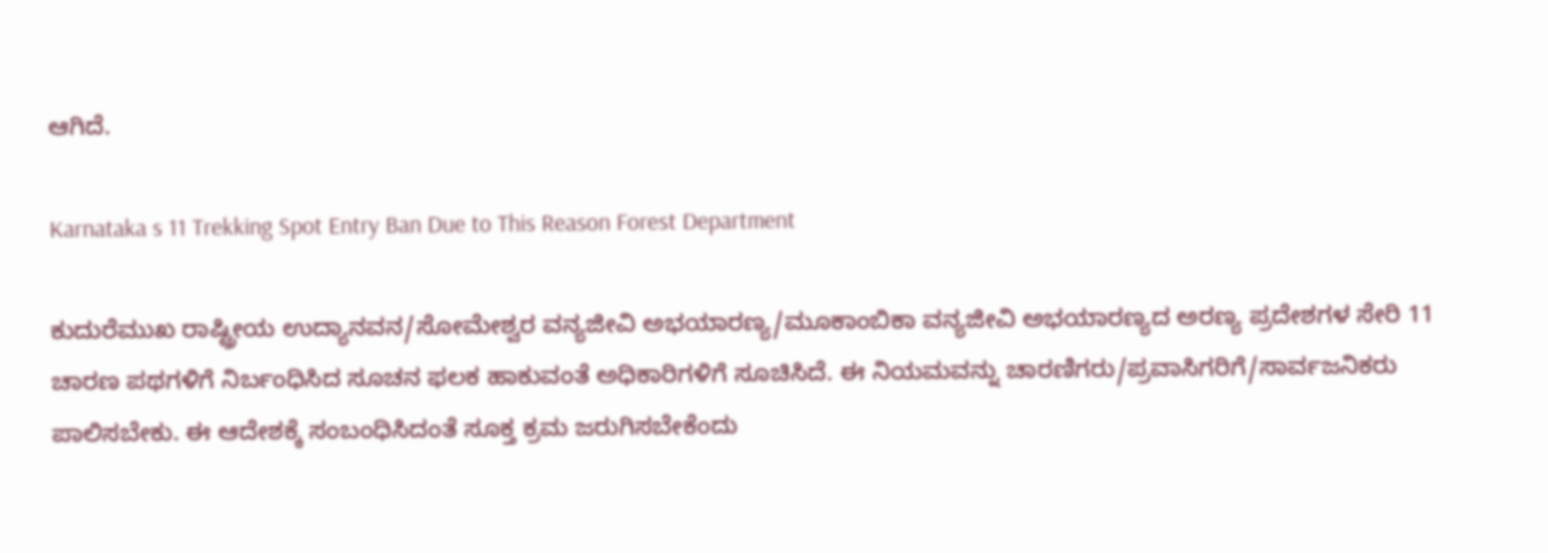ಆಗಿದೆ.

Karnataka s 11 Trekking Spot Entry Ban Due to This Reason Forest Department

ಕುದುರೆಮುಖ ರಾಷ್ಟ್ರೀಯ ಉದ್ಯಾನವನ/ಸೋಮೇಶ್ವರ ವನ್ಯಜೀವಿ ಅಭಯಾರಣ್ಯ/ಮೂಕಾಂಬಿಕಾ ವನ್ಯಜೀವಿ ಅಭಯಾರಣ್ಯದ ಅರಣ್ಯ ಪ್ರದೇಶಗಳ ಸೇರಿ 11 ಚಾರಣ ಪಥಗಳಿಗೆ ನಿರ್ಬಂಧಿಸಿದ ಸೂಚನ ಫಲಕ ಹಾಕುವಂತೆ ಅಧಿಕಾರಿಗಳಿಗೆ ಸೂಚಿಸಿದೆ. ಈ ನಿಯಮವನ್ನು ಚಾರಣಿಗರು/ಪ್ರವಾಸಿಗರಿಗೆ/ಸಾರ್ವಜನಿಕರು ಪಾಲಿಸಬೇಕು. ಈ ಆದೇಶಕ್ಕೆ ಸಂಬಂಧಿಸಿದಂತೆ ಸೂಕ್ತ ಕ್ರಮ ಜರುಗಿಸಬೇಕೆಂದು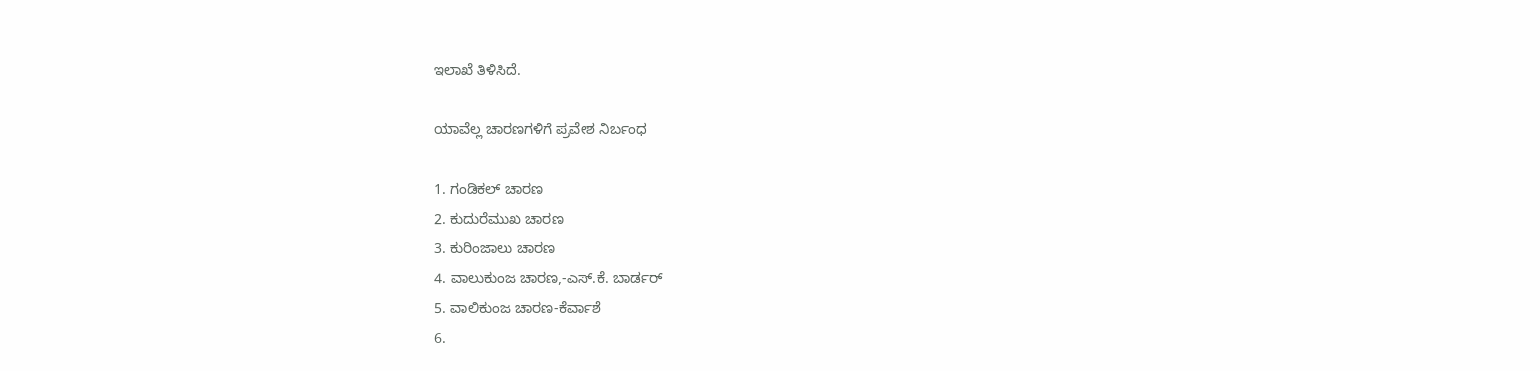ಇಲಾಖೆ ತಿಳಿಸಿದೆ.

ಯಾವೆಲ್ಲ ಚಾರಣಗಳಿಗೆ ಪ್ರವೇಶ ನಿರ್ಬಂಧ

1. ಗಂಡಿಕಲ್ ಚಾರಣ
2. ಕುದುರೆಮುಖ ಚಾರಣ
3. ಕುರಿಂಜಾಲು ಚಾರಣ
4. ವಾಲುಕುಂಜ ಚಾರಣ,-ಎಸ್‌.ಕೆ. ಬಾರ್ಡರ್
5. ವಾಲಿಕುಂಜ ಚಾರಣ-ಕೆರ್ವಾಶೆ
6.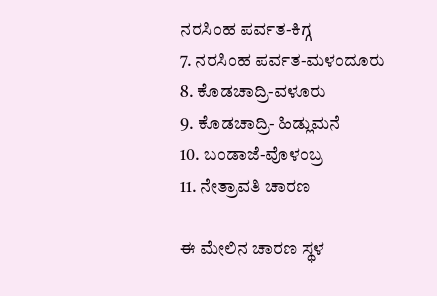ನರಸಿಂಹ ಪರ್ವತ-ಕಿಗ್ಗ
7. ನರಸಿಂಹ ಪರ್ವತ-ಮಳಂದೂರು
8. ಕೊಡಚಾದ್ರಿ-ವಳೂರು
9. ಕೊಡಚಾದ್ರಿ- ಹಿಡ್ಲುಮನೆ
10. ಬಂಡಾಜೆ-ವೊಳಂಬ್ರ
11. ನೇತ್ರಾವತಿ ಚಾರಣ

ಈ ಮೇಲಿನ ಚಾರಣ ಸ್ಥಳ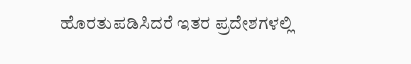ಹೊರತುಪಡಿಸಿದರೆ ಇತರ ಪ್ರದೇಶಗಳಲ್ಲಿ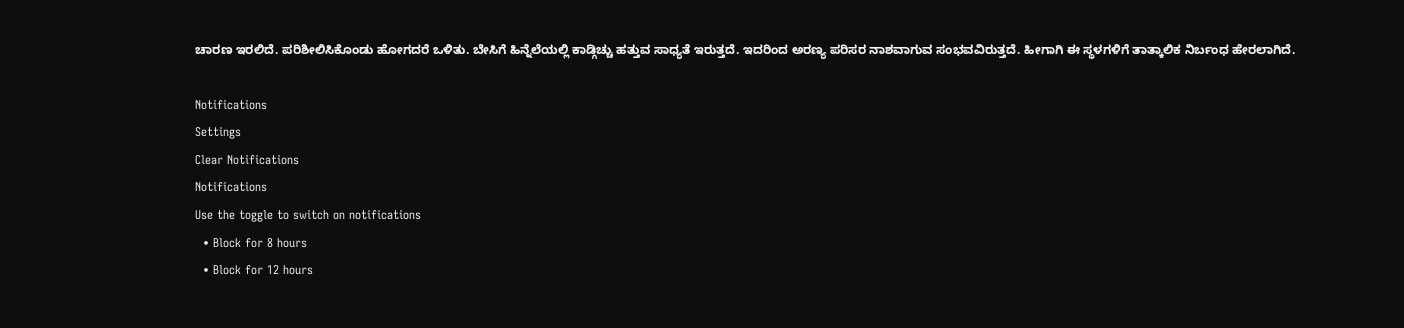ಚಾರಣ ಇರಲಿದೆ. ಪರಿಶೀಲಿಸಿಕೊಂಡು ಹೋಗದರೆ ಒಳಿತು. ಬೇಸಿಗೆ ಹಿನ್ನೆಲೆಯಲ್ಲಿ ಕಾಡ್ಗಿಚ್ಚು ಹತ್ತುವ ಸಾಧ್ಯತೆ ಇರುತ್ತದೆ. ಇದರಿಂದ ಅರಣ್ಯ ಪರಿಸರ ನಾಶವಾಗುವ ಸಂಭವವಿರುತ್ತದೆ. ಹೀಗಾಗಿ ಈ ಸ್ಥಳಗಳಿಗೆ ತಾತ್ಕಾಲಿಕ ನಿರ್ಬಂಧ ಹೇರಲಾಗಿದೆ.

Notifications
Settings
Clear Notifications
Notifications
Use the toggle to switch on notifications
  • Block for 8 hours
  • Block for 12 hours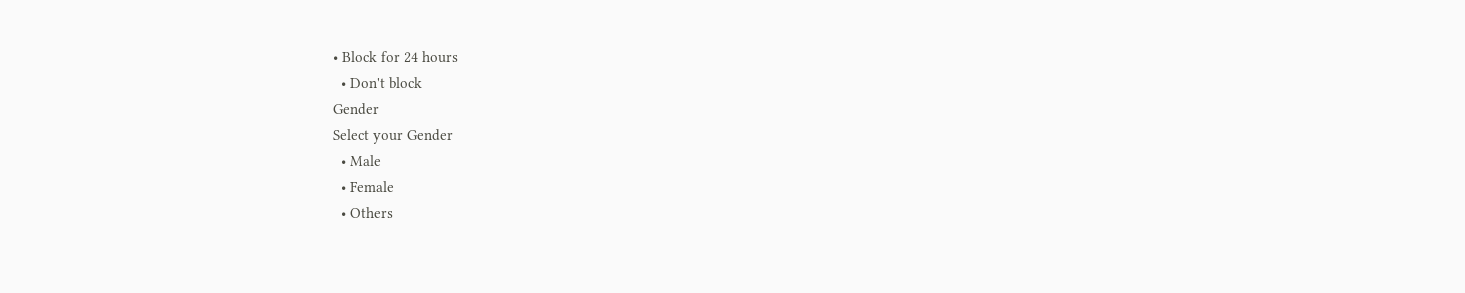• Block for 24 hours
  • Don't block
Gender
Select your Gender
  • Male
  • Female
  • Others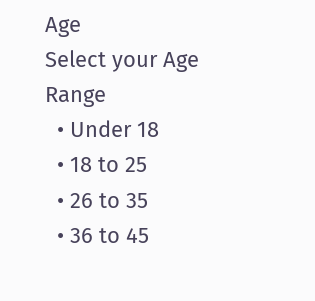Age
Select your Age Range
  • Under 18
  • 18 to 25
  • 26 to 35
  • 36 to 45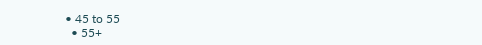• 45 to 55
  • 55+